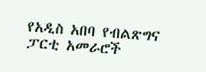የአዲስ አበባ የብልጽግና ፓርቲ አመራሮች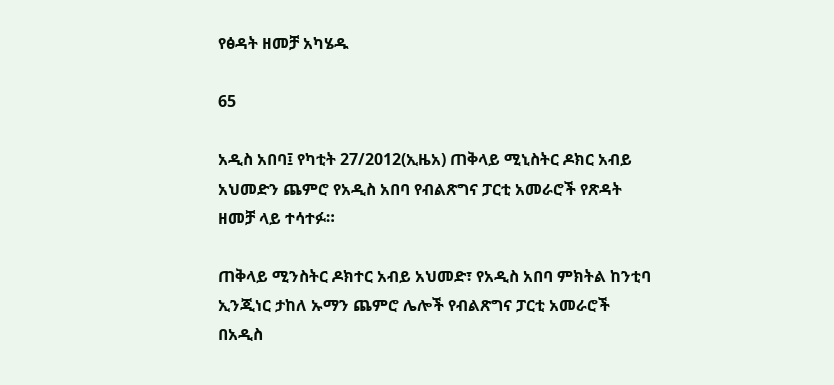የፅዳት ዘመቻ አካሄዱ

65

አዲስ አበባ፤ የካቲት 27/2012(ኢዜአ) ጠቅላይ ሚኒስትር ዶክር አብይ አህመድን ጨምሮ የአዲስ አበባ የብልጽግና ፓርቲ አመራሮች የጽዳት ዘመቻ ላይ ተሳተፉ።

ጠቅላይ ሚንስትር ዶክተር አብይ አህመድ፣ የአዲስ አበባ ምክትል ከንቲባ ኢንጂነር ታከለ ኡማን ጨምሮ ሌሎች የብልጽግና ፓርቲ አመራሮች በአዲስ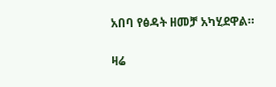አበባ የፅዳት ዘመቻ አካሂደዋል።

ዛሬ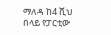ማለዳ ከ4 ሺህ በላይ የፓርቲው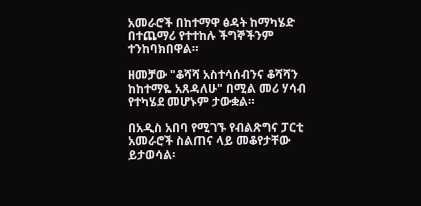አመራሮች በከተማዋ ፅዳት ከማካሄድ በተጨማሪ የተተከሉ ችግኞችንም ተንከባክበዋል።

ዘመቻው "ቆሻሻ አስተሳሰብንና ቆሻሻን ከከተማዬ አጸዳለሁ" በሚል መሪ ሃሳብ የተካሄደ መሆኑም ታውቋል።

በአዲስ አበባ የሚገኙ የብልጽግና ፓርቲ አመራሮች ስልጠና ላይ መቆየታቸው ይታወሳል፡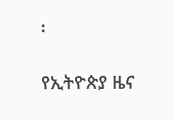፡

የኢትዮጵያ ዜና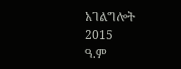አገልግሎት
2015
ዓ.ም